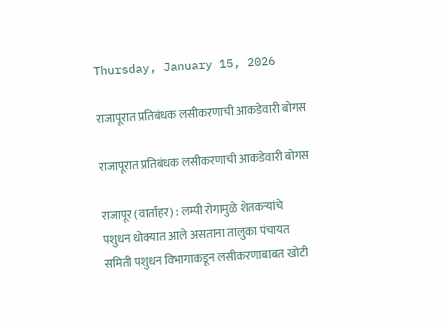Thursday, January 15, 2026

राजापूरात प्रतिबंधक लसीकरणाची आकडेवारी बोगस

राजापूरात प्रतिबंधक लसीकरणाची आकडेवारी बोगस

राजापूर (वार्ताहर) : लम्पी रोगामुळे शेतकऱ्यांचे पशुधन धोक्यात आले असताना तालुका पंचायत समिती पशुधन विभागाकडून लसीकरणाबाबत खोटी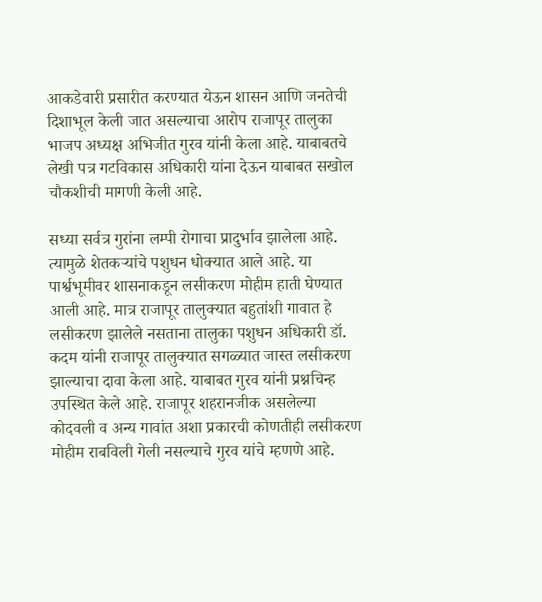आकडेवारी प्रसारीत करण्यात येऊन शासन आणि जनतेची दिशाभूल केली जात असल्याचा आरोप राजापूर तालुका भाजप अध्यक्ष अभिजीत गुरव यांनी केला आहे. याबाबतचे लेखी पत्र गटविकास अधिकारी यांना देऊन याबाबत सखोल चौकशीची मागणी केली आहे.

सध्या सर्वत्र गुरांना लम्पी रोगाचा प्रादुर्भाव झालेला आहे. त्यामुळे शेतकऱ्यांचे पशुधन धोक्यात आले आहे. या पार्श्वभूमीवर शासनाकडून लसीकरण मोहीम हाती घेण्यात आली आहे. मात्र राजापूर तालुक्यात बहुतांशी गावात हे लसीकरण झालेले नसताना तालुका पशुधन अधिकारी डॉ. कदम यांनी राजापूर तालुक्यात सगळ्यात जास्त लसीकरण झाल्याचा दावा केला आहे. याबाबत गुरव यांनी प्रश्नचिन्ह उपस्थित केले आहे. राजापूर शहरानजीक असलेल्या कोदवली व अन्य गावांत अशा प्रकारची कोणतीही लसीकरण मोहीम राबविली गेली नसल्याचे गुरव यांचे म्हणणे आहे.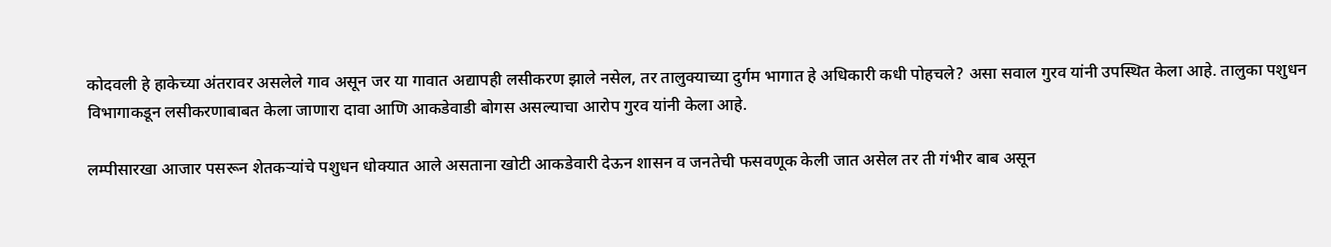कोदवली हे हाकेच्या अंतरावर असलेले गाव असून जर या गावात अद्यापही लसीकरण झाले नसेल, तर तालुक्याच्या दुर्गम भागात हे अधिकारी कधी पोहचले? असा सवाल गुरव यांनी उपस्थित केला आहे. तालुका पशुधन विभागाकडून लसीकरणाबाबत केला जाणारा दावा आणि आकडेवाडी बोगस असल्याचा आरोप गुरव यांनी केला आहे.

लम्पीसारखा आजार पसरून शेतकऱ्यांचे पशुधन धोक्यात आले असताना खोटी आकडेवारी देऊन शासन व जनतेची फसवणूक केली जात असेल तर ती गंभीर बाब असून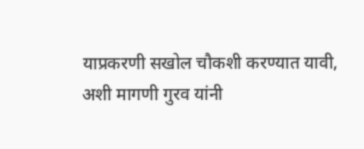याप्रकरणी सखोल चौकशी करण्यात यावी, अशी मागणी गुरव यांनी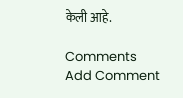केली आहे.

Comments
Add Comment